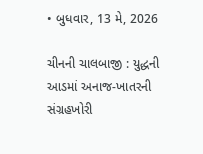• બુધવાર, 13 મે, 2026

ચીનની ચાલબાજી : યુદ્ધની આડમાં અનાજ-ખાતરની સંગ્રહખોરી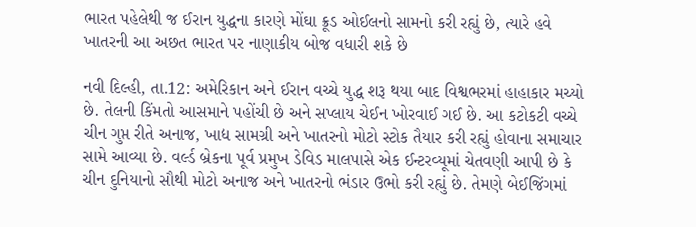ભારત પહેલેથી જ ઈરાન યુદ્ધના કારણે મોંઘા ક્રૂડ ઓઈલનો સામનો કરી રહ્યું છે, ત્યારે હવે ખાતરની આ અછત ભારત પર નાણાકીય બોજ વધારી શકે છે

નવી દિલ્હી, તા.12: અમેરિકાન અને ઈરાન વચ્ચે યુદ્ધ શરૂ થયા બાદ વિશ્વભરમાં હાહાકાર મચ્યો છે. તેલની કિંમતો આસમાને પહોંચી છે અને સપ્લાય ચેઈન ખોરવાઈ ગઈ છે. આ કટોકટી વચ્ચે ચીન ગુપ્ત રીતે અનાજ, ખાદ્ય સામગ્રી અને ખાતરનો મોટો સ્ટોક તૈયાર કરી રહ્યું હોવાના સમાચાર સામે આવ્યા છે. વર્લ્ડ બ્રેકના પૂર્વ પ્રમુખ ડેવિડ માલપાસે એક ઈન્ટરવ્યૂમાં ચેતવણી આપી છે કે ચીન દુનિયાનો સૌથી મોટો અનાજ અને ખાતરનો ભંડાર ઉભો કરી રહ્યું છે. તેમણે બેઈજિંગમાં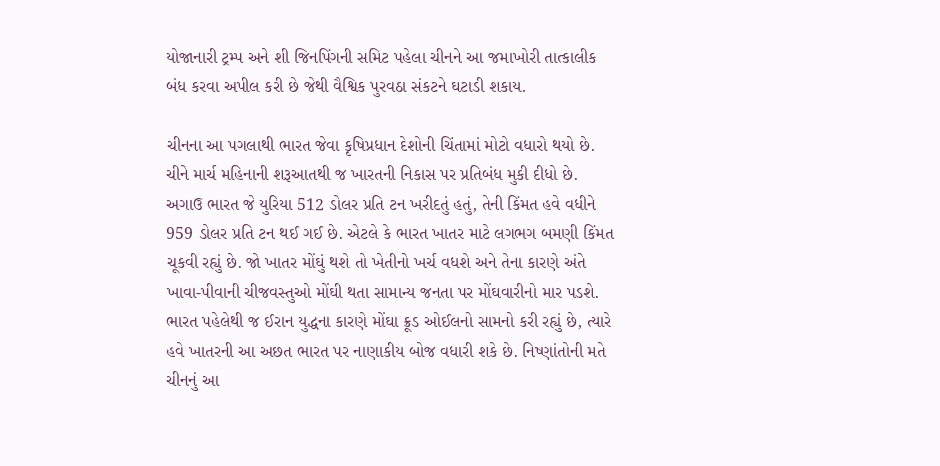યોજાનારી ટ્રમ્પ અને શી જિનપિંગની સમિટ પહેલા ચીનને આ જમાખોરી તાત્કાલીક બંધ કરવા અપીલ કરી છે જેથી વૈશ્વિક પુરવઠા સંકટને ઘટાડી શકાય.

ચીનના આ પગલાથી ભારત જેવા કૃષિપ્રધાન દેશોની ચિંતામાં મોટો વધારો થયો છે. ચીને માર્ચ મહિનાની શરૂઆતથી જ ખારતની નિકાસ પર પ્રતિબંધ મુકી દીધો છે. અગાઉ ભારત જે યુરિયા 512 ડોલર પ્રતિ ટન ખરીદતું હતું, તેની કિંમત હવે વધીને 959 ડોલર પ્રતિ ટન થઈ ગઈ છે. એટલે કે ભારત ખાતર માટે લગભગ બમણી કિંમત ચૂકવી રહ્યું છે. જો ખાતર મોંઘું થશે તો ખેતીનો ખર્ચ વધશે અને તેના કારણે અંતે ખાવા-પીવાની ચીજવસ્તુઓ મોંઘી થતા સામાન્ય જનતા પર મોંઘવારીનો માર પડશે. ભારત પહેલેથી જ ઈરાન યુદ્ધના કારણે મોંઘા ક્રૂડ ઓઈલનો સામનો કરી રહ્યું છે, ત્યારે હવે ખાતરની આ અછત ભારત પર નાણાકીય બોજ વધારી શકે છે. નિષ્ણાંતોની મતે ચીનનું આ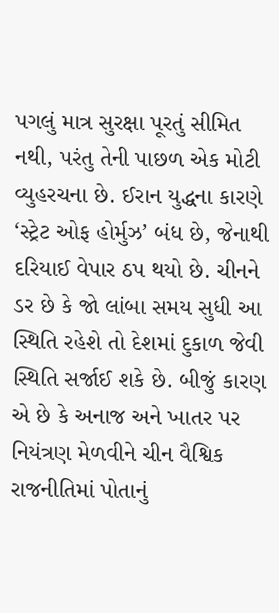પગલું માત્ર સુરક્ષા પૂરતું સીમિત નથી, પરંતુ તેની પાછળ એક મોટી વ્યુહરચના છે. ઈરાન યુદ્ધના કારણે ‘સ્ટ્રેટ ઓફ હોર્મુઝ’ બંધ છે, જેનાથી દરિયાઈ વેપાર ઠપ થયો છે. ચીનને ડર છે કે જો લાંબા સમય સુધી આ સ્થિતિ રહેશે તો દેશમાં દુકાળ જેવી સ્થિતિ સર્જાઈ શકે છે. બીજું કારણ એ છે કે અનાજ અને ખાતર પર નિયંત્રણ મેળવીને ચીન વૈશ્વિક રાજનીતિમાં પોતાનું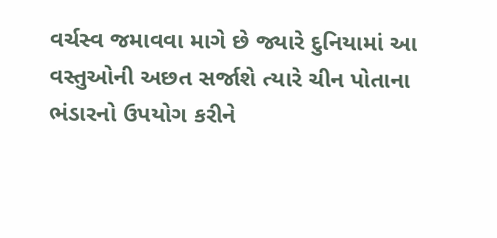વર્ચસ્વ જમાવવા માગે છે જ્યારે દુનિયામાં આ વસ્તુઓની અછત સર્જાશે ત્યારે ચીન પોતાના ભંડારનો ઉપયોગ કરીને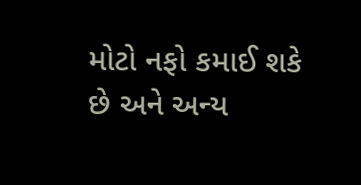મોટો નફો કમાઈ શકે છે અને અન્ય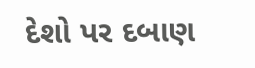દેશો પર દબાણ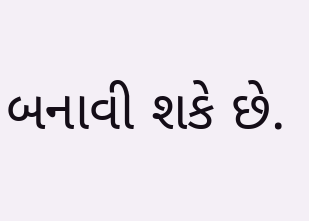બનાવી શકે છે.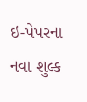ઇ-પેપરના નવા શુલ્ક